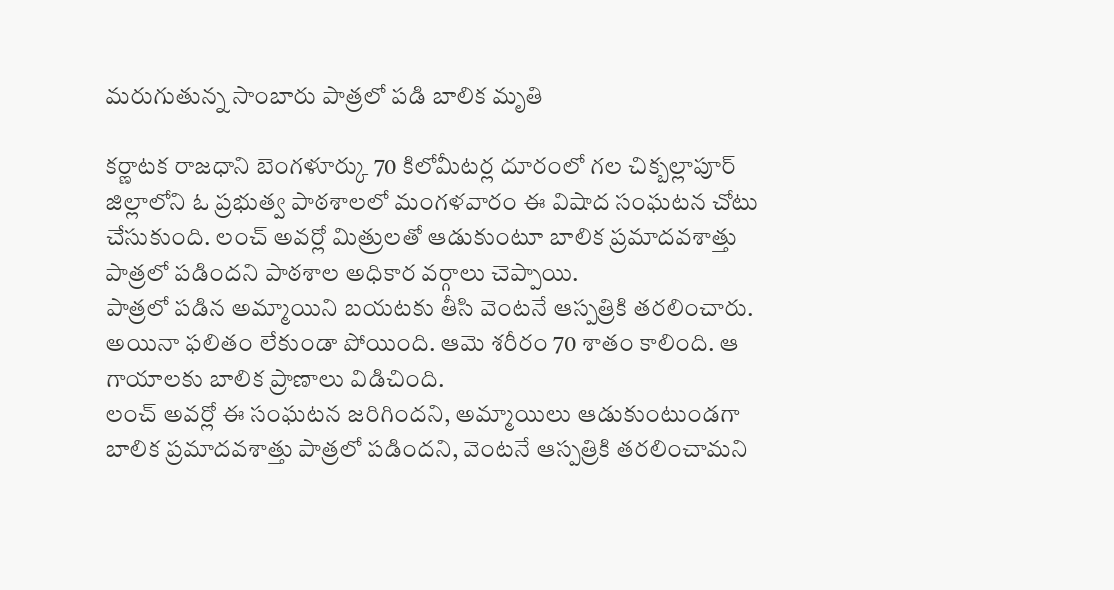మరుగుతున్న సాంబారు పాత్రలో పడి బాలిక మృతి

కర్ణాటక రాజధాని బెంగళూర్కు 70 కిలోమీటర్ల దూరంలో గల చిక్బల్లాపూర్ జిల్లాలోని ఓ ప్రభుత్వ పాఠశాలలో మంగళవారం ఈ విషాద సంఘటన చోటు చేసుకుంది. లంచ్ అవర్లో మిత్రులతో ఆడుకుంటూ బాలిక ప్రమాదవశాత్తు పాత్రలో పడిందని పాఠశాల అధికార వర్గాలు చెప్పాయి.
పాత్రలో పడిన అమ్మాయిని బయటకు తీసి వెంటనే ఆస్పత్రికి తరలించారు. అయినా ఫలితం లేకుండా పోయింది. ఆమె శరీరం 70 శాతం కాలింది. ఆ గాయాలకు బాలిక ప్రాణాలు విడిచింది.
లంచ్ అవర్లో ఈ సంఘటన జరిగిందని, అమ్మాయిలు ఆడుకుంటుండగా బాలిక ప్రమాదవశాత్తు పాత్రలో పడిందని, వెంటనే ఆస్పత్రికి తరలించామని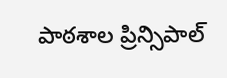పాఠశాల ప్రిన్సిపాల్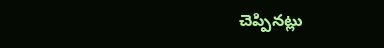చెప్పినట్లు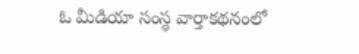ఓ మీడియా సంస్థ వార్తాకథనంలో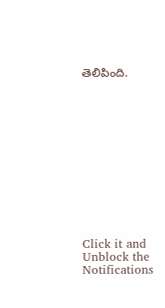తెలిపింది.












Click it and Unblock the Notifications